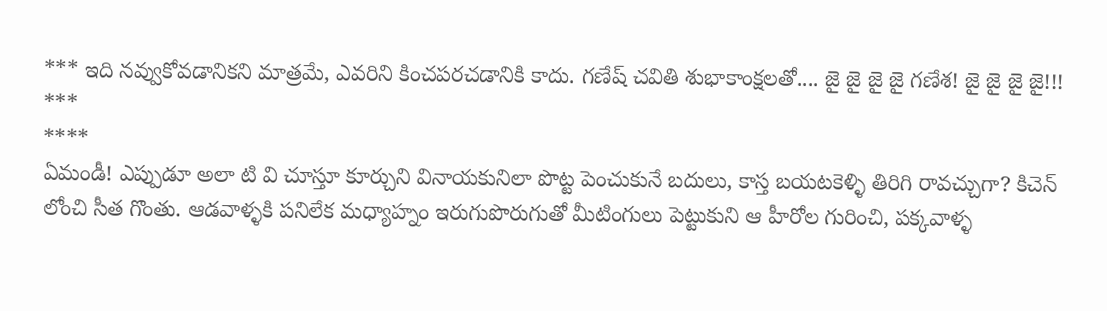*** ఇది నవ్వుకోవడానికని మాత్రమే, ఎవరిని కించపరచడానికి కాదు. గణేష్ చవితి శుభాకాంక్షలతో.... జై జై జై జై గణేశ! జై జై జై జై!!! ***
****
ఏమండీ! ఎప్పుడూ అలా టి వి చూస్తూ కూర్చుని వినాయకునిలా పొట్ట పెంచుకునే బదులు, కాస్త బయటకెళ్ళి తిరిగి రావచ్చుగా? కిచెన్ లోంచి సీత గొంతు. ఆడవాళ్ళకి పనిలేక మధ్యాహ్నం ఇరుగుపొరుగుతో మీటింగులు పెట్టుకుని ఆ హీరోల గురించి, పక్కవాళ్ళ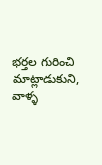భర్తల గురించి మాట్లాడుకుని, వాళ్ళ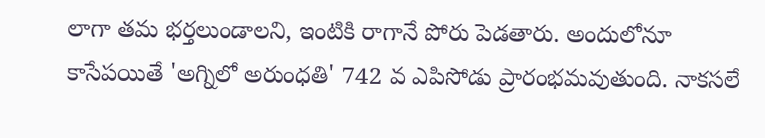లాగా తమ భర్తలుండాలని, ఇంటికి రాగానే పోరు పెడతారు. అందులోనూ కాసేపయితే 'అగ్నిలో అరుంధతి' 742 వ ఎపిసోడు ప్రారంభమవుతుంది. నాకసలే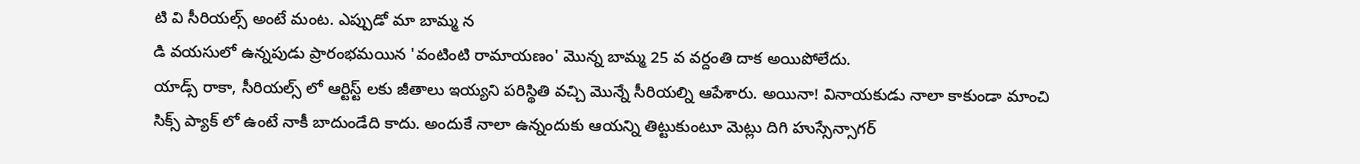టి వి సీరియల్స్ అంటే మంట. ఎప్పుడో మా బామ్మ న
డి వయసులో ఉన్నపుడు ప్రారంభమయిన 'వంటింటి రామాయణం' మొన్న బామ్మ 25 వ వర్దంతి దాక అయిపోలేదు.
యాడ్స్ రాకా, సీరియల్స్ లో ఆర్టిస్ట్ లకు జీతాలు ఇయ్యని పరిస్థితి వచ్చి మొన్నే సీరియల్ని ఆపేశారు. అయినా! వినాయకుడు నాలా కాకుండా మాంచి సిక్స్ ప్యాక్ లో ఉంటే నాకీ బాదుండేది కాదు. అందుకే నాలా ఉన్నందుకు ఆయన్ని తిట్టుకుంటూ మెట్లు దిగి హుస్సేన్సాగర్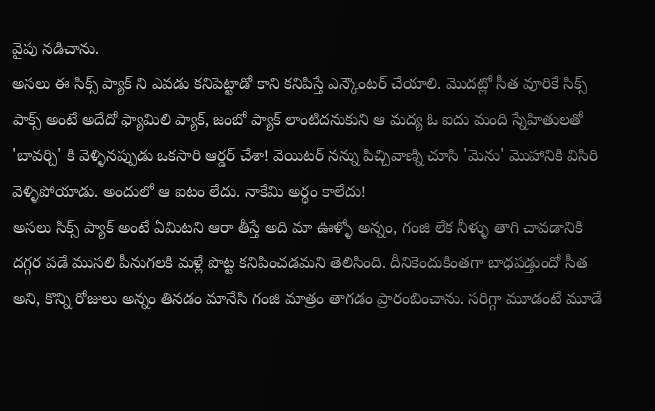వైపు నడిచాను.
అసలు ఈ సిక్స్ ప్యాక్ ని ఎవడు కనిపెట్టాడో కాని కనిపిస్తే ఎన్కౌంటర్ చేయాలి. మొదట్లో సీత వూరికే సిక్స్ పాక్స్ అంటే అదేదో ఫ్యామిలి ప్యాక్, జంబో ప్యాక్ లాంటిదనుకుని ఆ మద్య ఓ ఐదు మంది స్నేహితులతో 'బావర్చి' కి వెళ్ళినప్పుడు ఒకసారి ఆర్డర్ చేశా! వెయిటర్ నన్ను పిచ్చివాణ్ని చూసి 'మెను' మొహానికి విసిరి వెళ్ళిపోయాడు. అందులో ఆ ఐటం లేదు. నాకేమి అర్థం కాలేదు!
అసలు సిక్స్ ప్యాక్ అంటే ఏమిటని ఆరా తీస్తే అది మా ఊళ్ళో అన్నం, గంజి లేక నీళ్ళు తాగి చావడానికి దగ్గర పడే ముసలి పీనుగలకి మళ్లే పొట్ట కనిపించడమని తెలిసింది. దీనికెందుకింతగా బాధపడ్తుందో సీత అని, కొన్ని రోజులు అన్నం తినడం మానేసి గంజి మాత్రం తాగడం ప్రారంబించాను. సరిగ్గా మూడంటే మూడే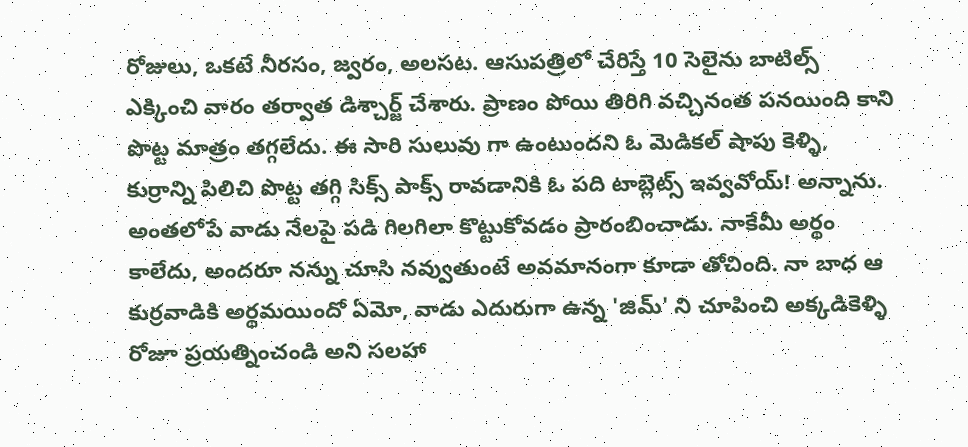రోజులు, ఒకటే నీరసం, జ్వరం, అలసట. ఆసుపత్రిలో చేరిస్తే 10 సెలైను బాటిల్స్ ఎక్కించి వారం తర్వాత డిశ్చార్జ్ చేశారు. ప్రాణం పోయి తిరిగి వచ్చినంత పనయింది కాని పొట్ట మాత్రం తగ్గలేదు. ఈ సారి సులువు గా ఉంటుందని ఓ మెడికల్ షాపు కెళ్ళి, కుర్రాన్ని పిలిచి పొట్ట తగ్గి సిక్స్ పాక్స్ రావడానికి ఓ పది టాబ్లెట్స్ ఇవ్వవోయ్! అన్నాను. అంతలోపే వాడు నేలపై పడి గిలగిలా కొట్టుకోవడం ప్రారంబించాడు. నాకేమీ అర్థం కాలేదు, అందరూ నన్ను చూసి నవ్వుతుంటే అవమానంగా కూడా తోచింది. నా బాధ ఆ కుర్రవాడికి అర్థమయిందో ఏమో, వాడు ఎదురుగా ఉన్న 'జిమ్' ని చూపించి అక్కడికెళ్ళి రోజూ ప్రయత్నించండి అని సలహా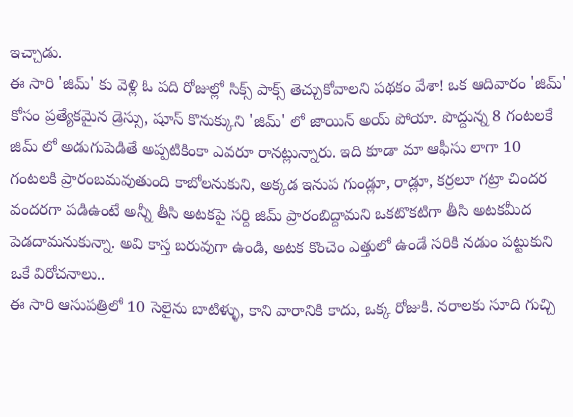ఇచ్చాడు.
ఈ సారి 'జిమ్' కు వెళ్లి ఓ పది రోజుల్లో సిక్స్ పాక్స్ తెచ్చుకోవాలని పథకం వేశా! ఒక ఆదివారం 'జిమ్' కోసం ప్రత్యేకమైన డ్రెస్సు, షూస్ కొనుక్కుని 'జిమ్' లో జాయిన్ అయ్ పోయా. పొద్దున్న 8 గంటలకే జిమ్ లో అడుగుపెడితే అప్పటికింకా ఎవరూ రానట్లున్నారు. ఇది కూడా మా ఆఫీసు లాగా 10 గంటలకి ప్రారంబమవుతుంది కాబోలనుకుని, అక్కడ ఇనుప గుండ్లూ, రాడ్లూ, కర్రలూ గట్రా చిందర వందరగా పడిఉంటే అన్నీ తీసి అటకపై సర్ది జిమ్ ప్రారంబిద్దామని ఒకటొకటిగా తీసి అటకమీద పెడదామనుకున్నా. అవి కాస్త బరువుగా ఉండి, అటక కొంచెం ఎత్తులో ఉండే సరికి నడుం పట్టుకుని ఒకే విరోచనాలు..
ఈ సారి ఆసుపత్రిలో 10 సెలైను బాటిళ్ళు, కాని వారానికి కాదు, ఒక్క రోజుకి. నరాలకు సూది గుచ్చి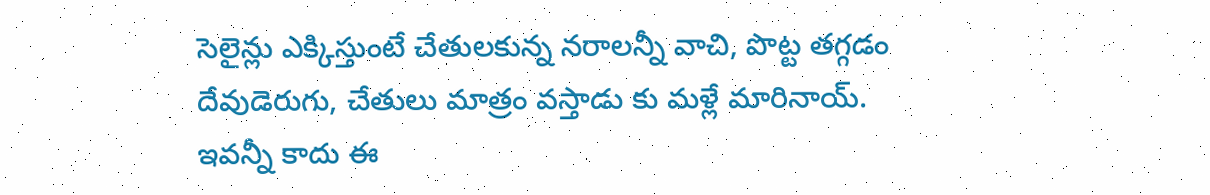సెలైన్లు ఎక్కిస్తుంటే చేతులకున్న నరాలన్నీ వాచి, పొట్ట తగ్గడం దేవుడెరుగు, చేతులు మాత్రం వస్తాడు కు మళ్లే మారినాయ్. ఇవన్నీ కాదు ఈ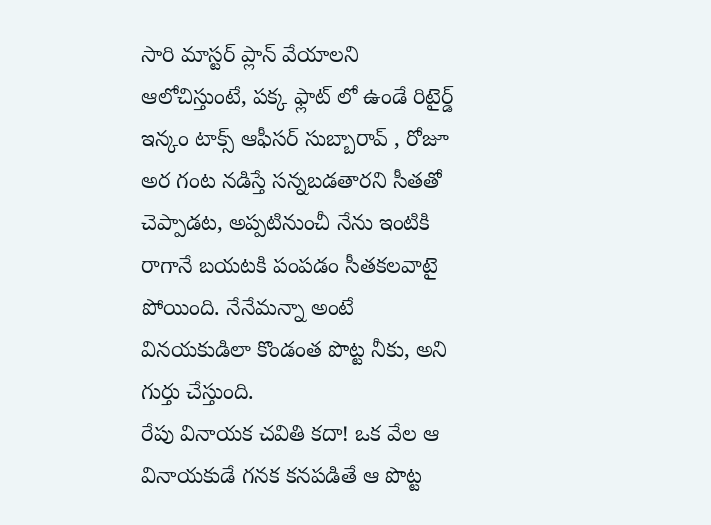సారి మాస్టర్ ప్లాన్ వేయాలని ఆలోచిస్తుంటే, పక్క ఫ్లాట్ లో ఉండే రిటైర్డ్ ఇన్కం టాక్స్ ఆఫీసర్ సుబ్బారావ్ , రోజూ అర గంట నడిస్తే సన్నబడతారని సీతతో చెప్పాడట, అప్పటినుంచీ నేను ఇంటికి రాగానే బయటకి పంపడం సీతకలవాటై పోయింది. నేనేమన్నా అంటే వినయకుడిలా కొండంత పొట్ట నీకు, అని గుర్తు చేస్తుంది.
రేపు వినాయక చవితి కదా! ఒక వేల ఆ వినాయకుడే గనక కనపడితే ఆ పొట్ట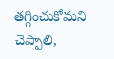తగ్గించుకోమని చెప్పాలి,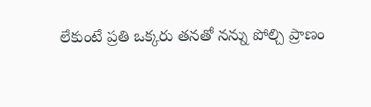లేకుంటే ప్రతి ఒక్కరు తనతో నన్ను పోల్చి ప్రాణం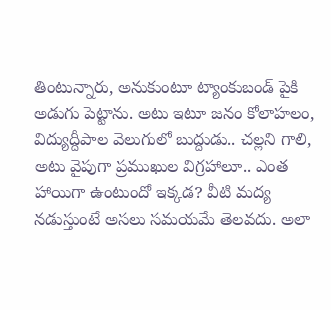తింటున్నారు, అనుకుంటూ ట్యాంకుబండ్ పైకి అడుగు పెట్టాను. అటు ఇటూ జనం కోలాహలం, విద్యుద్దీపాల వెలుగులో బుద్దుడు.. చల్లని గాలి, అటు వైపుగా ప్రముఖుల విగ్రహాలూ.. ఎంత హాయిగా ఉంటుందో ఇక్కడ? వీటి మద్య నడుస్తుంటే అసలు సమయమే తెలవదు. అలా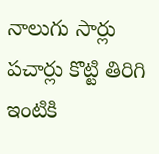నాలుగు సార్లు పచార్లు కొట్టి తిరిగి ఇంటికి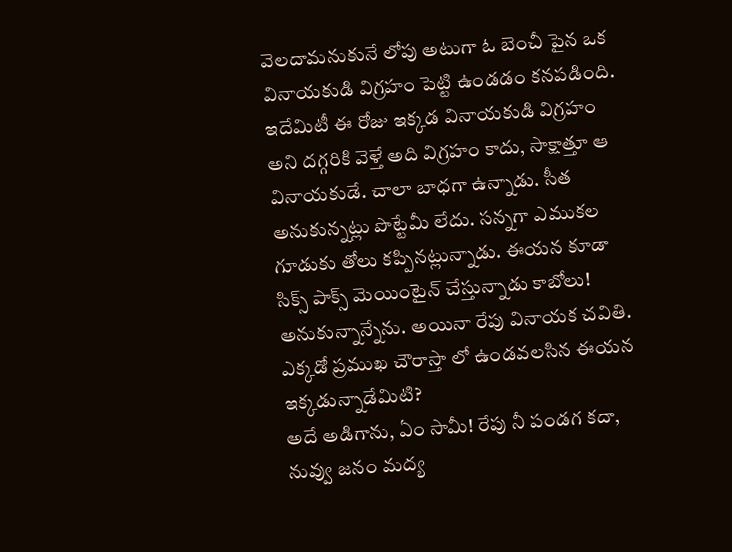వెలదామనుకునే లోపు అటుగా ఓ బెంచీ పైన ఒక వినాయకుడి విగ్రహం పెట్టి ఉండడం కనపడింది. ఇదేమిటీ ఈ రోజు ఇక్కడ వినాయకుడి విగ్రహం అని దగ్గరికి వెళ్తే అది విగ్రహం కాదు, సాక్షాత్తూ ఆ వినాయకుడే. చాలా బాధగా ఉన్నాడు. సీత అనుకున్నట్లు పొట్టేమీ లేదు. సన్నగా ఎముకల గూడుకు తోలు కప్పినట్లున్నాడు. ఈయన కూడా సిక్స్ పాక్స్ మెయింటైన్ చేస్తున్నాడు కాబోలు! అనుకున్నాన్నేను. అయినా రేపు వినాయక చవితి. ఎక్కడో ప్రముఖ చౌరాస్తా లో ఉండవలసిన ఈయన ఇక్కడున్నాడేమిటి?
అదే అడిగాను, ఏం సామీ! రేపు నీ పండగ కదా, నువ్వు జనం మద్య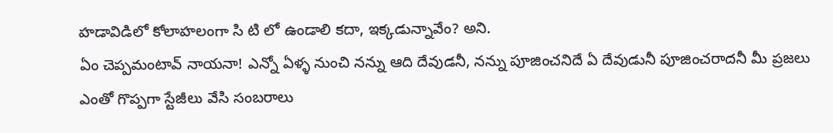హడావిడిలో కోలాహలంగా సి టి లో ఉండాలి కదా, ఇక్కడున్నావేం? అని.
ఏం చెప్పమంటావ్ నాయనా! ఎన్నో ఏళ్ళ నుంచి నన్ను ఆది దేవుడనీ, నన్ను పూజించనిదే ఏ దేవుడునీ పూజించరాదనీ మీ ప్రజలు ఎంతో గొప్పగా స్టేజీలు వేసి సంబరాలు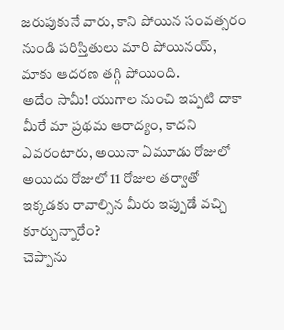జరుపుకునే వారు, కాని పోయిన సంవత్సరం నుండి పరిస్తితులు మారి పోయినయ్, మాకు ఆదరణ తగ్గి పోయింది.
అదేం సామీ! యుగాల నుంచి ఇప్పటి దాకా మీరే మా ప్రథమ ఆరాద్యం, కాదని ఎవరంటారు, అయినా ఏమూడు రోజులో అయిదు రోజులో 11 రోజుల తర్వాతో ఇక్కడకు రావాల్సిన మీరు ఇప్పుడే వచ్చి కూర్చున్నారేం?
చెప్పాను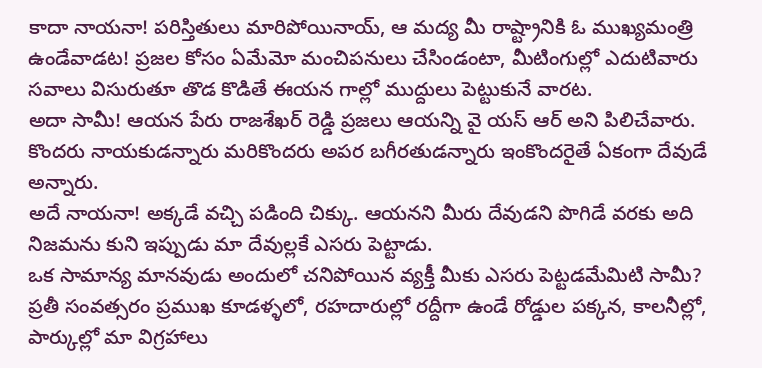కాదా నాయనా! పరిస్తితులు మారిపోయినాయ్, ఆ మద్య మీ రాష్ట్రానికి ఓ ముఖ్యమంత్రి ఉండేవాడట! ప్రజల కోసం ఏమేమో మంచిపనులు చేసిండంటా, మీటింగుల్లో ఎదుటివారు సవాలు విసురుతూ తొడ కొడితే ఈయన గాల్లో ముద్దులు పెట్టుకునే వారట.
అదా సామీ! ఆయన పేరు రాజశేఖర్ రెడ్డి ప్రజలు ఆయన్ని వై యస్ ఆర్ అని పిలిచేవారు. కొందరు నాయకుడన్నారు మరికొందరు అపర బగీరతుడన్నారు ఇంకొందరైతే ఏకంగా దేవుడే అన్నారు.
అదే నాయనా! అక్కడే వచ్చి పడింది చిక్కు. ఆయనని మీరు దేవుడని పొగిడే వరకు అది నిజమను కుని ఇప్పుడు మా దేవుల్లకే ఎసరు పెట్టాడు.
ఒక సామాన్య మానవుడు అందులో చనిపోయిన వ్యక్తీ మీకు ఎసరు పెట్టడమేమిటి సామీ?
ప్రతీ సంవత్సరం ప్రముఖ కూడళ్ళలో, రహదారుల్లో రద్దీగా ఉండే రోడ్డుల పక్కన, కాలనీల్లో, పార్కుల్లో మా విగ్రహాలు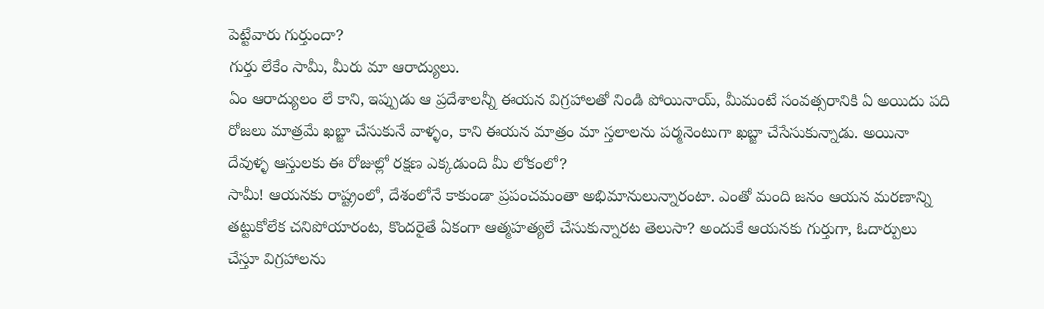పెట్టేవారు గుర్తుందా?
గుర్తు లేకేం సామీ, మీరు మా ఆరాద్యులు.
ఏం ఆరాద్యులం లే కాని, ఇప్పుడు ఆ ప్రదేశాలన్నీ ఈయన విగ్రహాలతో నిండి పోయినాయ్, మీమంటే సంవత్సరానికి ఏ అయిదు పది రోజలు మాత్రమే ఖబ్జా చేసుకునే వాళ్ళం, కాని ఈయన మాత్రం మా స్తలాలను పర్మనెంటుగా ఖబ్జా చేసేసుకున్నాడు. అయినా దేవుళ్ళ ఆస్తులకు ఈ రోజుల్లో రక్షణ ఎక్కడుంది మీ లోకంలో?
సామీ! ఆయనకు రాష్ట్రంలో, దేశంలోనే కాకుండా ప్రపంచమంతా అభిమానులున్నారంటా. ఎంతో మంది జనం ఆయన మరణాన్ని తట్టుకోలేక చనిపోయారంట, కొందరైతే ఏకంగా ఆత్మహత్యలే చేసుకున్నారట తెలుసా? అందుకే ఆయనకు గుర్తుగా, ఓదార్పులు చేస్తూ విగ్రహాలను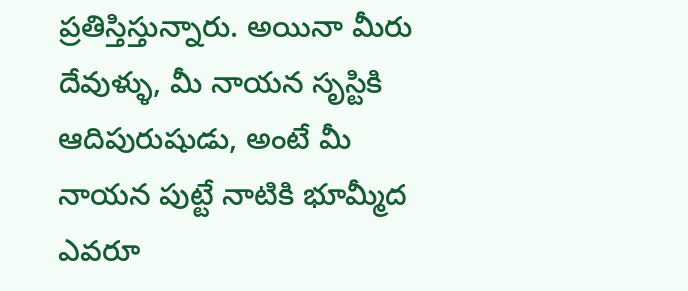ప్రతిస్తిస్తున్నారు. అయినా మీరు దేవుళ్ళు, మీ నాయన సృస్టికి ఆదిపురుషుడు, అంటే మీ నాయన పుట్టే నాటికి భూమ్మీద ఎవరూ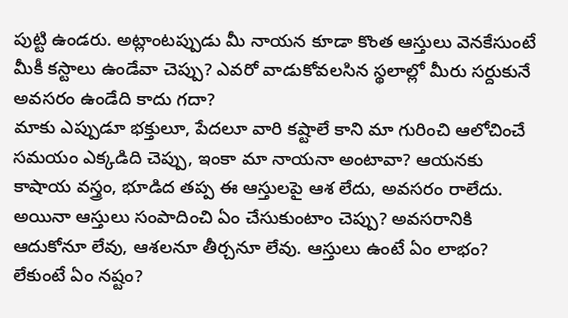పుట్టి ఉండరు. అట్లాంటప్పుడు మీ నాయన కూడా కొంత ఆస్తులు వెనకేసుంటే మీకీ కస్టాలు ఉండేవా చెప్పు? ఎవరో వాడుకోవలసిన స్థలాల్లో మీరు సర్దుకునే అవసరం ఉండేది కాదు గదా?
మాకు ఎప్పుడూ భక్తులూ, పేదలూ వారి కష్టాలే కాని మా గురించి ఆలోచించే సమయం ఎక్కడిది చెప్పు, ఇంకా మా నాయనా అంటావా? ఆయనకు కాషాయ వస్త్రం, భూడిద తప్ప ఈ ఆస్తులపై ఆశ లేదు, అవసరం రాలేదు. అయినా ఆస్తులు సంపాదించి ఏం చేసుకుంటాం చెప్పు? అవసరానికి ఆదుకోనూ లేవు, ఆశలనూ తీర్చనూ లేవు. ఆస్తులు ఉంటే ఏం లాభం? లేకుంటే ఏం నష్టం?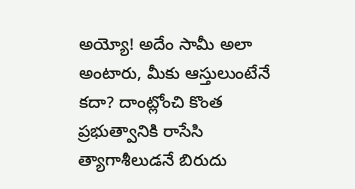అయ్యో! అదేం సామీ అలా అంటారు, మీకు ఆస్తులుంటేనే కదా? దాంట్లోంచి కొంత ప్రభుత్వానికి రాసేసి త్యాగాశీలుడనే బిరుదు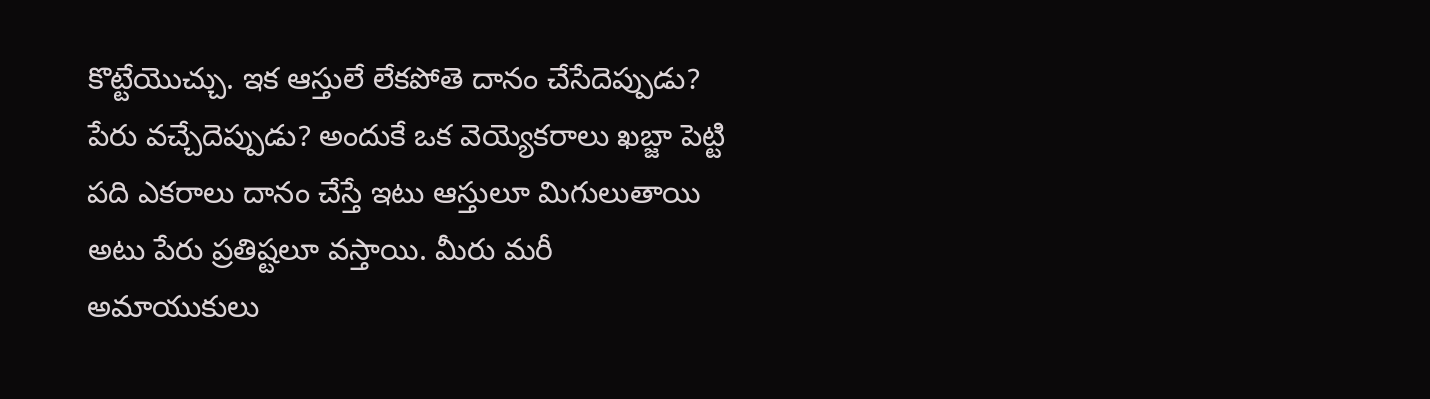కొట్టేయొచ్చు. ఇక ఆస్తులే లేకపోతె దానం చేసేదెప్పుడు? పేరు వచ్చేదెప్పుడు? అందుకే ఒక వెయ్యెకరాలు ఖబ్జా పెట్టి పది ఎకరాలు దానం చేస్తే ఇటు ఆస్తులూ మిగులుతాయి అటు పేరు ప్రతిష్టలూ వస్తాయి. మీరు మరీ అమాయుకులు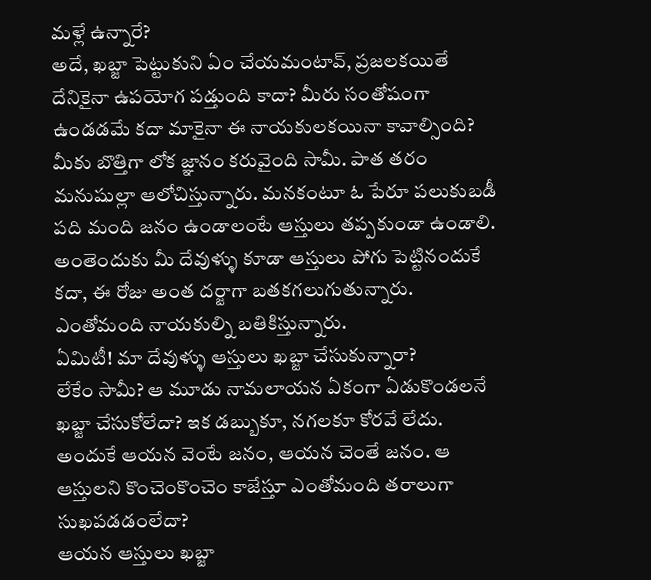మళ్లే ఉన్నారే?
అదే, ఖబ్జా పెట్టుకుని ఏం చేయమంటావ్, ప్రజలకయితే దేనికైనా ఉపయోగ పడ్తుంది కాదా? మీరు సంతోషంగా ఉండడమే కదా మాకైనా ఈ నాయకులకయినా కావాల్సింది?
మీకు బొత్తిగా లోక జ్ఞానం కరువైంది సామీ. పాత తరం మనుషుల్లా ఆలోచిస్తున్నారు. మనకంటూ ఓ పేరూ పలుకుబడీ పది మంది జనం ఉండాలంటే ఆస్తులు తప్పకుండా ఉండాలి. అంతెందుకు మీ దేవుళ్ళు కూడా ఆస్తులు పోగు పెట్టినందుకే కదా, ఈ రోజు అంత దర్జాగా బతకగలుగుతున్నారు. ఎంతోమంది నాయకుల్ని బతికిస్తున్నారు.
ఏమిటీ! మా దేవుళ్ళు ఆస్తులు ఖబ్జా చేసుకున్నారా?
లేకేం సామీ? ఆ మూడు నామలాయన ఏకంగా ఏడుకొండలనే ఖబ్జా చేసుకోలేదా? ఇక డబ్బుకూ, నగలకూ కోరవే లేదు. అందుకే ఆయన వెంటే జనం, ఆయన చెంతే జనం. ఆ ఆస్తులని కొంచెంకొంచెం కాజేస్తూ ఎంతోమంది తరాలుగా సుఖపడడంలేదా?
ఆయన ఆస్తులు ఖబ్జా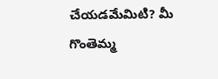చేయడమేమిటి? మీ గొంతెమ్మ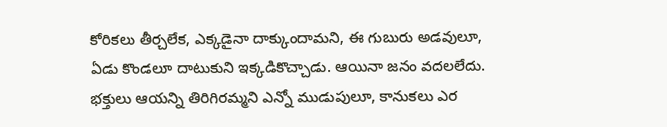కోరికలు తీర్చలేక, ఎక్కడైనా దాక్కుందామని, ఈ గుబురు అడవులూ, ఏడు కొండలూ దాటుకుని ఇక్కడికొచ్చాడు. ఆయినా జనం వదలలేదు. భక్తులు ఆయన్ని తిరిగిరమ్మని ఎన్నో ముడుపులూ, కానుకలు ఎర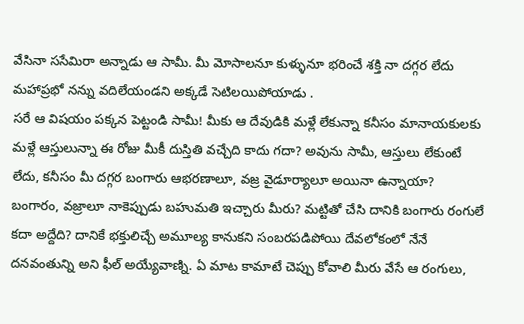వేసినా ససేమిరా అన్నాడు ఆ సామీ. మీ మోసాలనూ కుళ్ళునూ భరించే శక్తి నా దగ్గర లేదు మహాప్రభో నన్ను వదిలేయండని అక్కడే సెటిలయిపోయాడు .
సరే ఆ విషయం పక్కన పెట్టండి సామీ! మీకు ఆ దేవుడికి మళ్లే లేకున్నా కనీసం మానాయకులకు మళ్లే ఆస్తులున్నా ఈ రోజు మీకీ దుస్తితి వచ్చేది కాదు గదా? అవును సామీ, ఆస్తులు లేకుంటే లేదు, కనీసం మీ దగ్గర బంగారు ఆభరణాలూ, వజ్ర వైడూర్యాలూ అయినా ఉన్నాయా?
బంగారం, వజ్రాలూ నాకెప్పుడు బహుమతి ఇచ్చారు మీరు? మట్టితో చేసి దానికి బంగారు రంగులే కదా అద్దేది? దానికే భక్తులిచ్చే అమూల్య కానుకని సంబరపడిపోయి దేవలోకంలో నేనే దనవంతున్ని అని ఫీల్ అయ్యేవాణ్ని. ఏ మాట కామాటే చెప్పు కోవాలి మీరు వేసే ఆ రంగులు,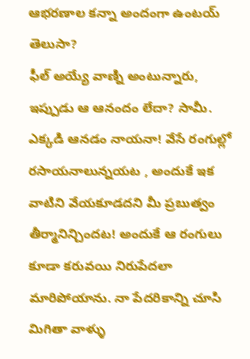ఆభరణాల కన్నా అందంగా ఉంటయ్ తెలుసా?
ఫీల్ అయ్యే వాణ్ని అంటున్నారు, ఇప్పుడు ఆ ఆనందం లేదా? సామీ.
ఎక్కడి ఆనడం నాయనా! వేసే రంగుల్లో రసాయనాలున్నయట , అందుకే ఇక వాటిని వేయకూడదని మీ ప్రబుత్వం తీర్మానిన్చిందట! అందుకే ఆ రంగులు కూడా కరువయి నిరుపేదలా మారిపోయాను. నా పేదరికాన్ని చూసి మిగితా వాళ్ళు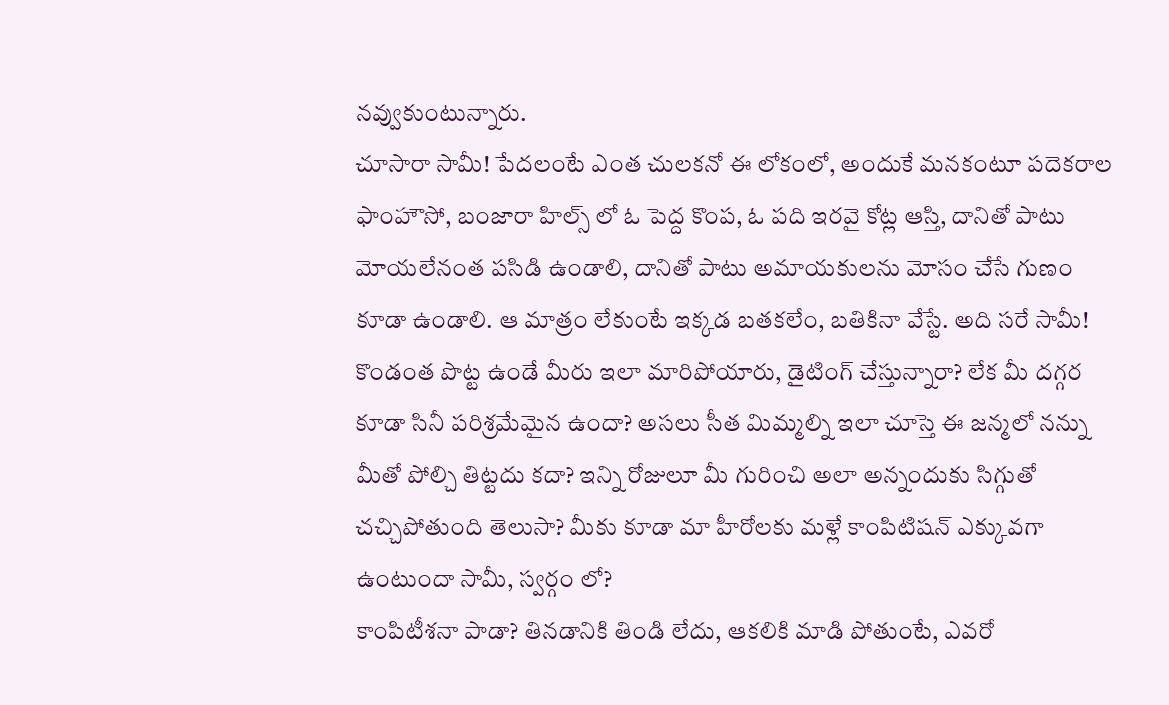నవ్వుకుంటున్నారు.
చూసారా సామీ! పేదలంటే ఎంత చులకనో ఈ లోకంలో, అందుకే మనకంటూ పదెకరాల ఫాంహౌసో, బంజారా హిల్స్ లో ఓ పెద్ద కొంప, ఓ పది ఇరవై కోట్ల ఆస్తి, దానితో పాటు మోయలేనంత పసిడి ఉండాలి, దానితో పాటు అమాయకులను మోసం చేసే గుణం కూడా ఉండాలి. ఆ మాత్రం లేకుంటే ఇక్కడ బతకలేం, బతికినా వేస్టే. అది సరే సామీ! కొండంత పొట్ట ఉండే మీరు ఇలా మారిపోయారు, డైటింగ్ చేస్తున్నారా? లేక మీ దగ్గర కూడా సినీ పరిశ్రమేమైన ఉందా? అసలు సీత మిమ్మల్ని ఇలా చూస్తె ఈ జన్మలో నన్ను మీతో పోల్చి తిట్టదు కదా? ఇన్ని రోజులూ మీ గురించి అలా అన్నందుకు సిగ్గుతో చచ్చిపోతుంది తెలుసా? మీకు కూడా మా హీరోలకు మళ్లే కాంపిటిషన్ ఎక్కువగా ఉంటుందా సామీ, స్వర్గం లో?
కాంపిటీశనా పాడా? తినడానికి తిండి లేదు, ఆకలికి మాడి పోతుంటే, ఎవరో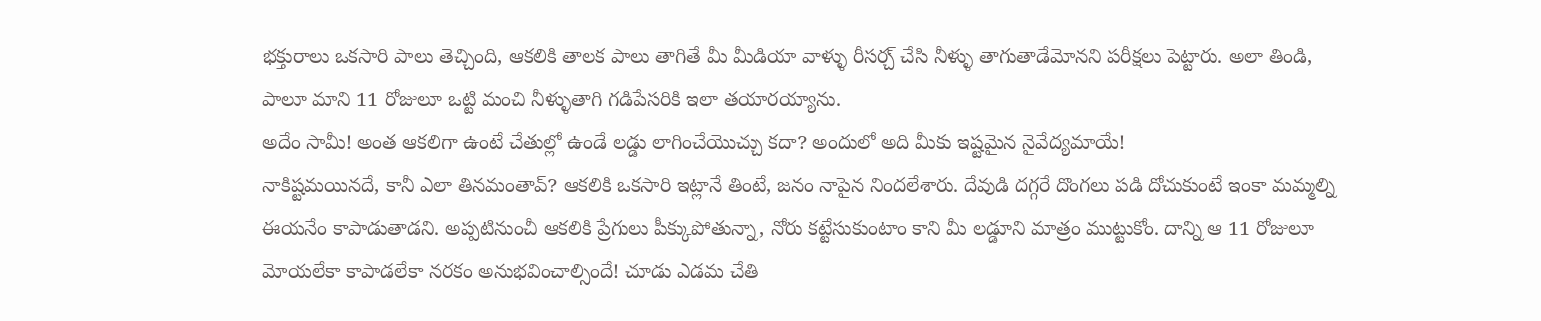భక్తురాలు ఒకసారి పాలు తెచ్చింది, ఆకలికి తాలక పాలు తాగితే మీ మీడియా వాళ్ళు రీసర్చ్ చేసి నీళ్ళు తాగుతాడేమోనని పరీక్షలు పెట్టారు. అలా తిండి, పాలూ మాని 11 రోజులూ ఒట్టి మంచి నీళ్ళుతాగి గడిపేసరికి ఇలా తయారయ్యాను.
అదేం సామీ! అంత ఆకలిగా ఉంటే చేతుల్లో ఉండే లడ్డు లాగించేయొచ్చు కదా? అందులో అది మీకు ఇష్టమైన నైవేద్యమాయే!
నాకిష్టమయినదే, కానీ ఎలా తినమంతావ్? ఆకలికి ఒకసారి ఇట్లానే తింటే, జనం నాపైన నిందలేశారు. దేవుడి దగ్గరే దొంగలు పడి దోచుకుంటే ఇంకా మమ్మల్ని ఈయనేం కాపాడుతాడని. అప్పటినుంచీ ఆకలికి ప్రేగులు పీక్కుపోతున్నా, నోరు కట్టేసుకుంటాం కాని మీ లడ్డూని మాత్రం ముట్టుకోం. దాన్ని ఆ 11 రోజులూ మోయలేకా కాపాడలేకా నరకం అనుభవించాల్సిందే! చూడు ఎడమ చేతి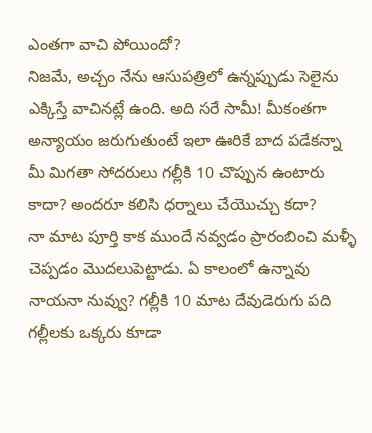ఎంతగా వాచి పోయిందో?
నిజమే, అచ్చం నేను ఆసుపత్రిలో ఉన్నప్పుడు సెలైను ఎక్కిస్తే వాచినట్లే ఉంది. అది సరే సామీ! మీకంతగా అన్యాయం జరుగుతుంటే ఇలా ఊరికే బాద పడేకన్నా మీ మిగతా సోదరులు గల్లీకి 10 చొప్పున ఉంటారు కాదా? అందరూ కలిసి ధర్నాలు చేయొచ్చు కదా?
నా మాట పూర్తి కాక ముందే నవ్వడం ప్రారంబించి మళ్ళీ చెప్పడం మొదలుపెట్టాడు. ఏ కాలంలో ఉన్నావు నాయనా నువ్వు? గల్లీకి 10 మాట దేవుడెరుగు పది గల్లీలకు ఒక్కరు కూడా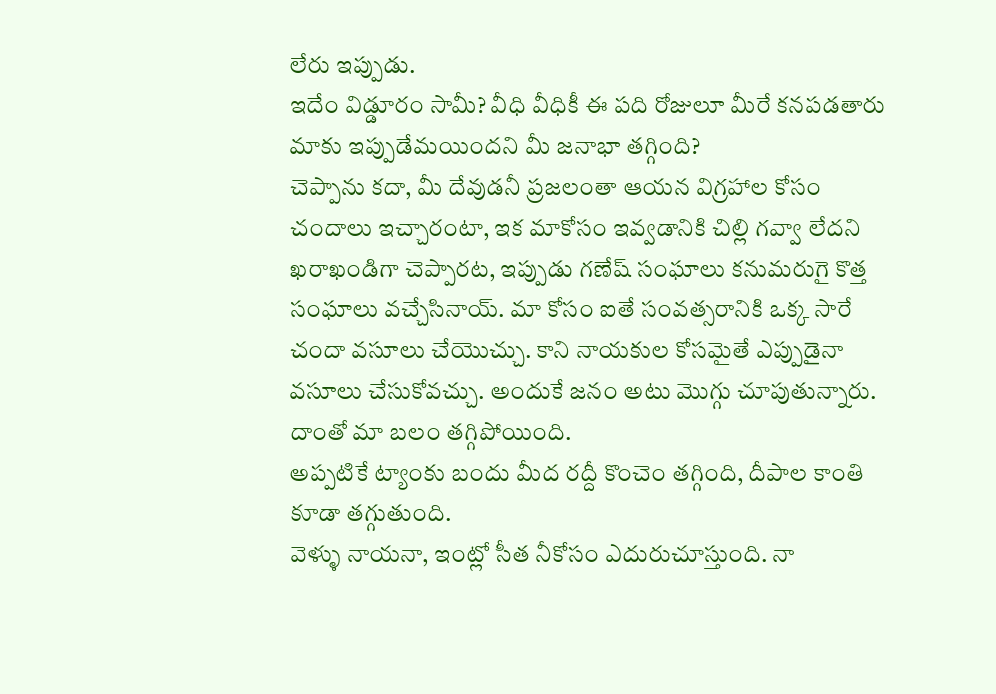లేరు ఇప్పుడు.
ఇదేం విడ్డూరం సామీ? వీధి వీధికీ ఈ పది రోజులూ మీరే కనపడతారు మాకు ఇప్పుడేమయిందని మీ జనాభా తగ్గింది?
చెప్పాను కదా, మీ దేవుడనీ ప్రజలంతా ఆయన విగ్రహాల కోసం చందాలు ఇచ్చారంటా, ఇక మాకోసం ఇవ్వడానికి చిల్లి గవ్వా లేదని ఖరాఖండిగా చెప్పారట, ఇప్పుడు గణేష్ సంఘాలు కనుమరుగై కొత్త సంఘాలు వచ్చేసినాయ్. మా కోసం ఐతే సంవత్సరానికి ఒక్క సారే చందా వసూలు చేయొచ్చు. కాని నాయకుల కోసమైతే ఎప్పుడైనా వసూలు చేసుకోవచ్చు. అందుకే జనం అటు మొగ్గు చూపుతున్నారు. దాంతో మా బలం తగ్గిపోయింది.
అప్పటికే ట్యాంకు బందు మీద రద్దీ కొంచెం తగ్గింది, దీపాల కాంతి కూడా తగ్గుతుంది.
వెళ్ళు నాయనా, ఇంట్లో సీత నీకోసం ఎదురుచూస్తుంది. నా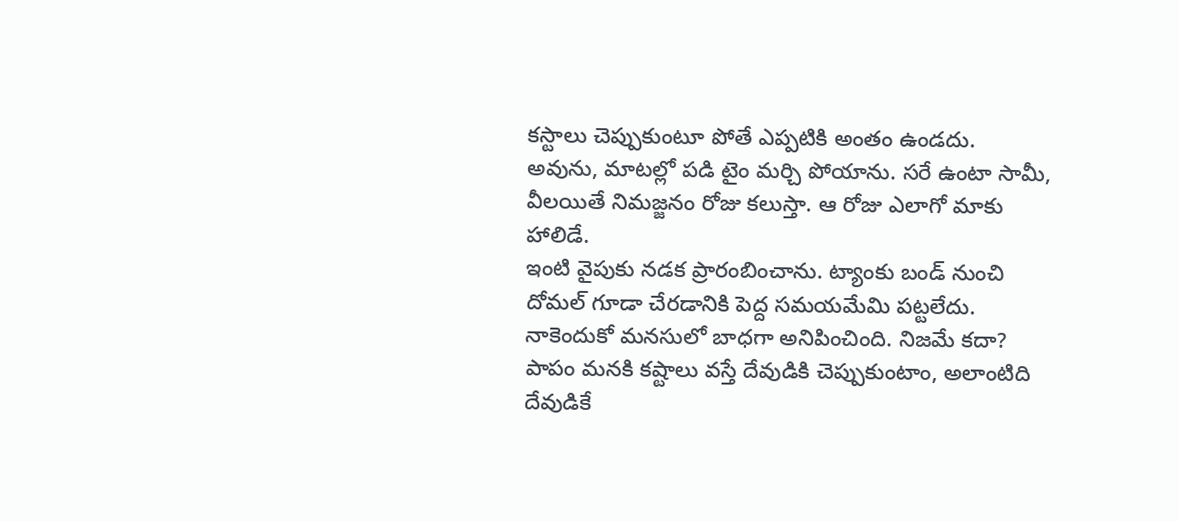కస్టాలు చెప్పుకుంటూ పోతే ఎప్పటికి అంతం ఉండదు.
అవును, మాటల్లో పడి టైం మర్చి పోయాను. సరే ఉంటా సామీ, వీలయితే నిమజ్జనం రోజు కలుస్తా. ఆ రోజు ఎలాగో మాకు హాలిడే.
ఇంటి వైపుకు నడక ప్రారంబించాను. ట్యాంకు బండ్ నుంచి దోమల్ గూడా చేరడానికి పెద్ద సమయమేమి పట్టలేదు. నాకెందుకో మనసులో బాధగా అనిపించింది. నిజమే కదా? పాపం మనకి కష్టాలు వస్తే దేవుడికి చెప్పుకుంటాం, అలాంటిది దేవుడికే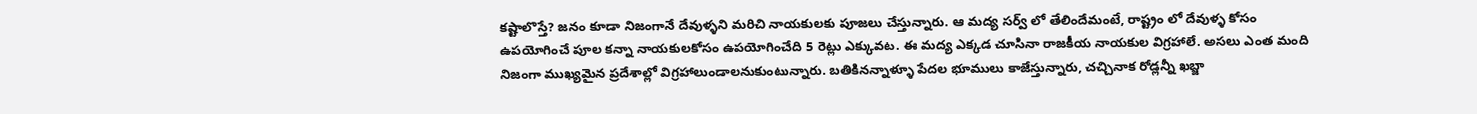కష్టాలొస్తే? జనం కూడా నిజంగానే దేవుళ్ళని మరిచి నాయకులకు పూజలు చేస్తున్నారు. ఆ మద్య సర్వ్ లో తేలిందేమంటే, రాష్ట్రం లో దేవుళ్ళ కోసం ఉపయోగించే పూల కన్నా నాయకులకోసం ఉపయోగించేది 5 రెట్లు ఎక్కువట. ఈ మద్య ఎక్కడ చూసినా రాజకీయ నాయకుల విగ్రహాలే. అసలు ఎంత మంది నిజంగా ముఖ్యమైన ప్రదేశాల్లో విగ్రహాలుండాలనుకుంటున్నారు. బతికినన్నాళ్ళూ పేదల భూములు కాజేస్తున్నారు, చచ్చినాక రోడ్లన్నీ ఖబ్జా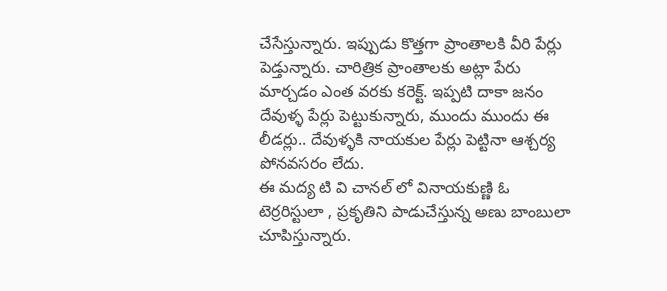చేసేస్తున్నారు. ఇప్పుడు కొత్తగా ప్రాంతాలకి వీరి పేర్లు పెడ్తున్నారు. చారిత్రిక ప్రాంతాలకు అట్లా పేరు మార్చడం ఎంత వరకు కరెక్ట్. ఇప్పటి దాకా జనం దేవుళ్ళ పేర్లు పెట్టుకున్నారు, ముందు ముందు ఈ లీడర్లు.. దేవుళ్ళకి నాయకుల పేర్లు పెట్టినా ఆశ్చర్య పోనవసరం లేదు.
ఈ మద్య టి వి చానల్ లో వినాయకుణ్ణి ఓ టెర్రరిస్టులా , ప్రకృతిని పాడుచేస్తున్న అణు బాంబులా చూపిస్తున్నారు.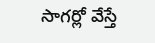సాగర్లో వేస్తే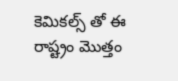కెమికల్స్ తో ఈ రాష్ట్రం మొత్తం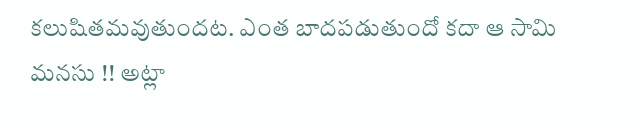కలుషితమవుతుందట. ఎంత బాదపడుతుందో కదా ఆ సామి మనసు !! అట్లా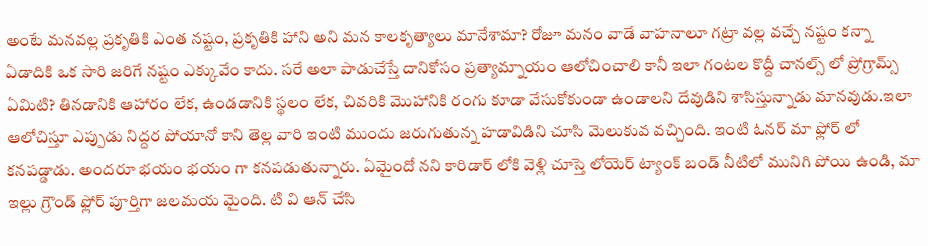అంటే మనవల్ల ప్రకృతికి ఎంత నష్టం, ప్రకృతికి హాని అని మన కాలకృత్యాలు మానేశామా? రోజూ మనం వాడే వాహనాలూ గట్రా వల్ల వచ్చే నష్టం కన్నా ఏడాదికి ఒక సారి జరిగే నష్టం ఎక్కువేం కాదు. సరే అలా పాడుచేస్తే దానికోసం ప్రత్యామ్నాయం ఆలోచించాలి కానీ ఇలా గంటల కొద్దీ చానల్స్ లో ప్రోగ్రామ్స్ ఏమిటి? తినడానికి ఆహారం లేక, ఉండడానికి స్థలం లేక, చివరికి మొహానికి రంగు కూడా వేసుకోకుండా ఉండాలని దేవుడిని శాసిస్తున్నాడు మానవుడు.ఇలా ఆలోచిస్తూ ఎప్పుడు నిద్దర పోయానో కాని తెల్ల వారి ఇంటి ముందు జరుగుతున్న హడావిడిని చూసి మెలుకువ వచ్చింది. ఇంటి ఓనర్ మా ఫ్లోర్ లో కనపడ్డాడు. అందరూ భయం భయం గా కనపడుతున్నారు. ఏమైందో నని కారిడార్ లోకి వెళ్లి చూస్తె లోయెర్ ట్యాంక్ బండ్ నీటిలో మునిగి పోయి ఉండి, మా ఇల్లు గ్రౌండ్ ఫ్లోర్ పూర్తిగా జలమయ మైంది. టి వి ఆన్ చేసి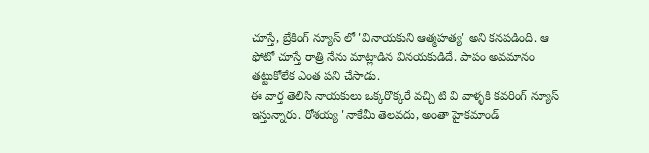చూస్తే, బ్రేకింగ్ న్యూస్ లో 'వినాయకుని ఆత్మహత్య' అని కనపడింది. ఆ ఫోటో చూస్తే రాత్రి నేను మాట్లాడిన వినయకుడిదే. పాపం అవమానం తట్టుకోలేక ఎంత పని చేసాడు.
ఈ వార్త తెలిసి నాయకులు ఒక్కరొక్కరే వచ్చి టి వి వాళ్ళకి కవరింగ్ న్యూస్ ఇస్తున్నారు. రోశయ్య 'నాకేమీ తెలవదు, అంతా హైకమాండ్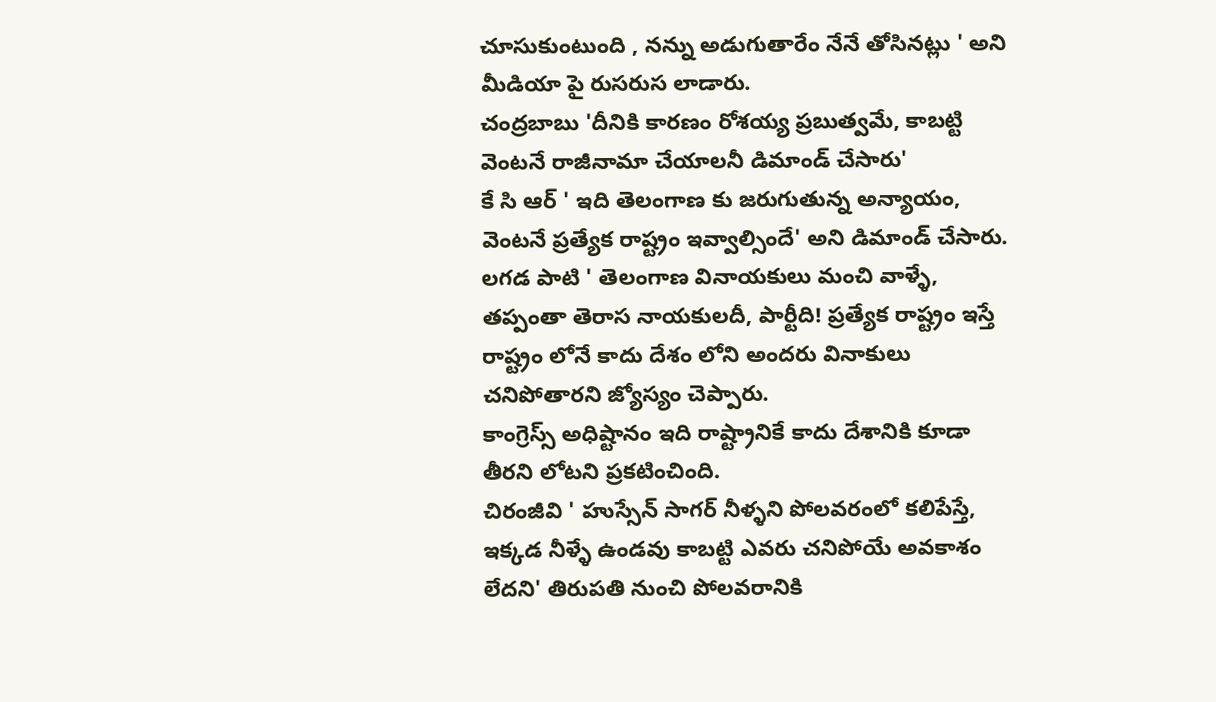చూసుకుంటుంది , నన్ను అడుగుతారేం నేనే తోసినట్లు ' అని మీడియా పై రుసరుస లాడారు.
చంద్రబాబు 'దీనికి కారణం రోశయ్య ప్రబుత్వమే, కాబట్టి వెంటనే రాజీనామా చేయాలనీ డిమాండ్ చేసారు'
కే సి ఆర్ ' ఇది తెలంగాణ కు జరుగుతున్న అన్యాయం, వెంటనే ప్రత్యేక రాష్ట్రం ఇవ్వాల్సిందే' అని డిమాండ్ చేసారు.
లగడ పాటి ' తెలంగాణ వినాయకులు మంచి వాళ్ళే, తప్పంతా తెరాస నాయకులదీ, పార్టీది! ప్రత్యేక రాష్ట్రం ఇస్తే రాష్ట్రం లోనే కాదు దేశం లోని అందరు వినాకులు చనిపోతారని జ్యోస్యం చెప్పారు.
కాంగ్రెస్స్ అధిష్టానం ఇది రాష్ట్రానికే కాదు దేశానికి కూడా తీరని లోటని ప్రకటించింది.
చిరంజీవి ' హుస్సేన్ సాగర్ నీళ్ళని పోలవరంలో కలిపేస్తే, ఇక్కడ నీళ్ళే ఉండవు కాబట్టి ఎవరు చనిపోయే అవకాశం లేదని' తిరుపతి నుంచి పోలవరానికి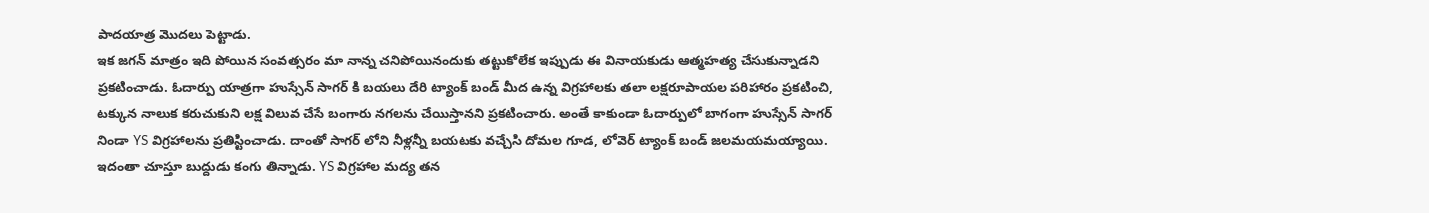పాదయాత్ర మొదలు పెట్టాడు.
ఇక జగన్ మాత్రం ఇది పోయిన సంవత్సరం మా నాన్న చనిపోయినందుకు తట్టుకోలేక ఇప్పుడు ఈ వినాయకుడు ఆత్మహత్య చేసుకున్నాడని ప్రకటించాడు. ఓదార్పు యాత్రగా హుస్సేన్ సాగర్ కి బయలు దేరి ట్యాంక్ బండ్ మీద ఉన్న విగ్రహాలకు తలా లక్షరూపాయల పరిహారం ప్రకటించి, టక్కున నాలుక కరుచుకుని లక్ష విలువ చేసే బంగారు నగలను చేయిస్తానని ప్రకటించారు. అంతే కాకుండా ఓదార్పులో బాగంగా హుస్సేన్ సాగర్ నిండా YS విగ్రహాలను ప్రతిస్టించాడు. దాంతో సాగర్ లోని నీళ్లన్నీ బయటకు వచ్చేసి దోమల గూడ, లోవెర్ ట్యాంక్ బండ్ జలమయమయ్యాయి. ఇదంతా చూస్తూ బుద్దుడు కంగు తిన్నాడు. YS విగ్రహాల మద్య తన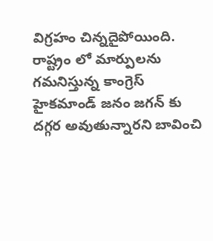విగ్రహం చిన్నదైపోయింది.
రాష్ట్రం లో మార్పులను గమనిస్తున్న కాంగ్రెస్ హైకమాండ్ జనం జగన్ కు దగ్గర అవుతున్నారని బావించి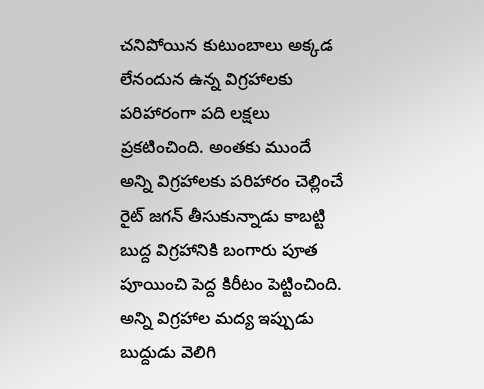చనిపోయిన కుటుంబాలు అక్కడ లేనందున ఉన్న విగ్రహాలకు పరిహారంగా పది లక్షలు ప్రకటించింది. అంతకు ముందే అన్ని విగ్రహాలకు పరిహారం చెల్లించే రైట్ జగన్ తీసుకున్నాడు కాబట్టి బుద్ద విగ్రహానికి బంగారు పూత పూయించి పెద్ద కిరీటం పెట్టించింది. అన్ని విగ్రహాల మద్య ఇప్పుడు బుద్దుడు వెలిగి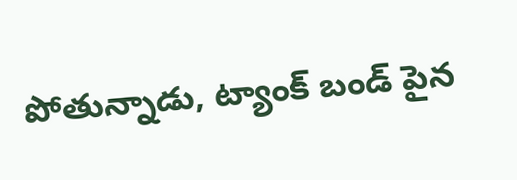పోతున్నాడు, ట్యాంక్ బండ్ పైన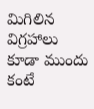మిగిలిన విగ్రహాలు కూడా ముందు కంటే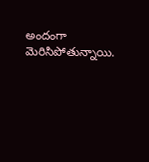అందంగా మెరిసిపోతున్నాయి.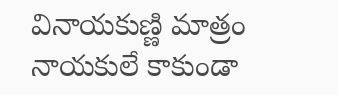వినాయకుణ్ణి మాత్రం నాయకులే కాకుండా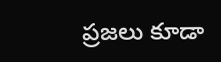ప్రజలు కూడా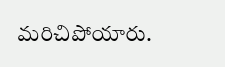మరిచిపోయారు.